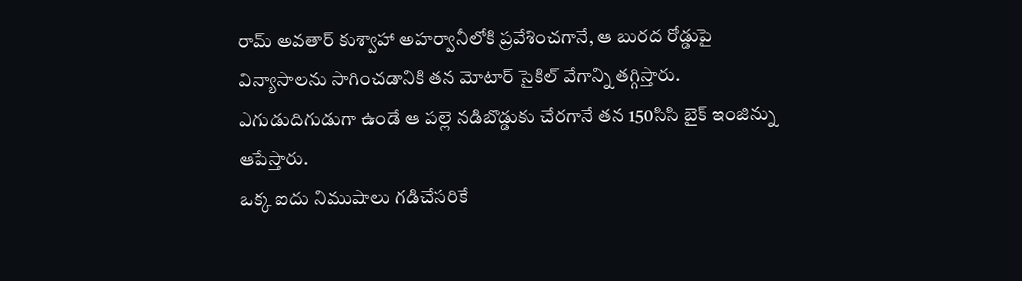రామ్ అవతార్ కుశ్వాహా అహర్వానీలోకి ప్రవేశించగానే, ఆ బురద రోడ్డుపై విన్యాసాలను సాగించడానికి తన మోటార్ సైకిల్ వేగాన్ని తగ్గిస్తారు. ఎగుడుదిగుడుగా ఉండే ఆ పల్లె నడిబొడ్డుకు చేరగానే తన 150సిసి బైక్ ఇంజిన్ను ఆపేస్తారు.
ఒక్క ఐదు నిముషాలు గడిచేసరికే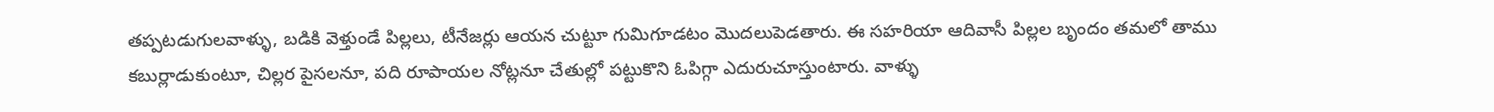తప్పటడుగులవాళ్ళు, బడికి వెళ్తుండే పిల్లలు, టీనేజర్లు ఆయన చుట్టూ గుమిగూడటం మొదలుపెడతారు. ఈ సహరియా ఆదివాసీ పిల్లల బృందం తమలో తాము కబుర్లాడుకుంటూ, చిల్లర పైసలనూ, పది రూపాయల నోట్లనూ చేతుల్లో పట్టుకొని ఓపిగ్గా ఎదురుచూస్తుంటారు. వాళ్ళు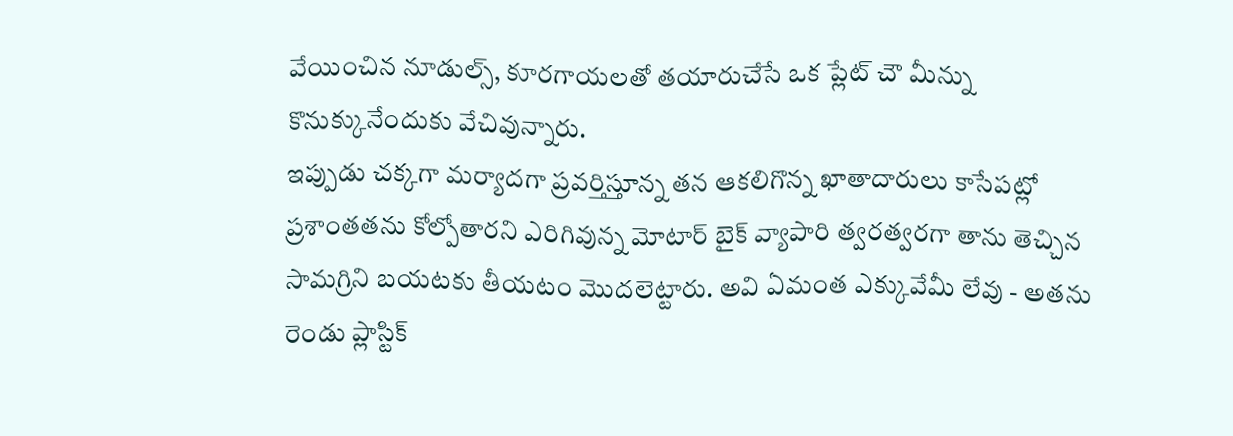వేయించిన నూడుల్స్, కూరగాయలతో తయారుచేసే ఒక ప్లేట్ చౌ మీన్ను కొనుక్కునేందుకు వేచివున్నారు.
ఇప్పుడు చక్కగా మర్యాదగా ప్రవర్తిస్తూన్న తన ఆకలిగొన్న ఖాతాదారులు కాసేపట్లో ప్రశాంతతను కోల్పోతారని ఎరిగివున్న మోటార్ బైక్ వ్యాపారి త్వరత్వరగా తాను తెచ్చిన సామగ్రిని బయటకు తీయటం మొదలెట్టారు. అవి ఏమంత ఎక్కువేమీ లేవు - అతను రెండు ప్లాస్టిక్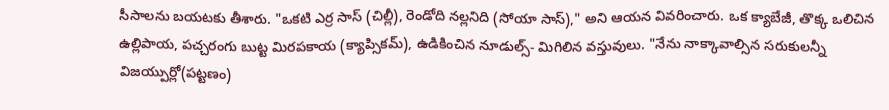సీసాలను బయటకు తీశారు. "ఒకటి ఎర్ర సాస్ (చిల్లీ), రెండోది నల్లనిది (సోయా సాస్)," అని ఆయన వివరించారు. ఒక క్యాబేజీ, తొక్క ఒలిచిన ఉల్లిపాయ, పచ్చరంగు బుట్ట మిరపకాయ (క్యాప్సికమ్), ఉడికించిన నూడుల్స్- మిగిలిన వస్తువులు. "నేను నాక్కావాల్సిన సరుకులన్నీ విజయ్పుర్లో(పట్టణం)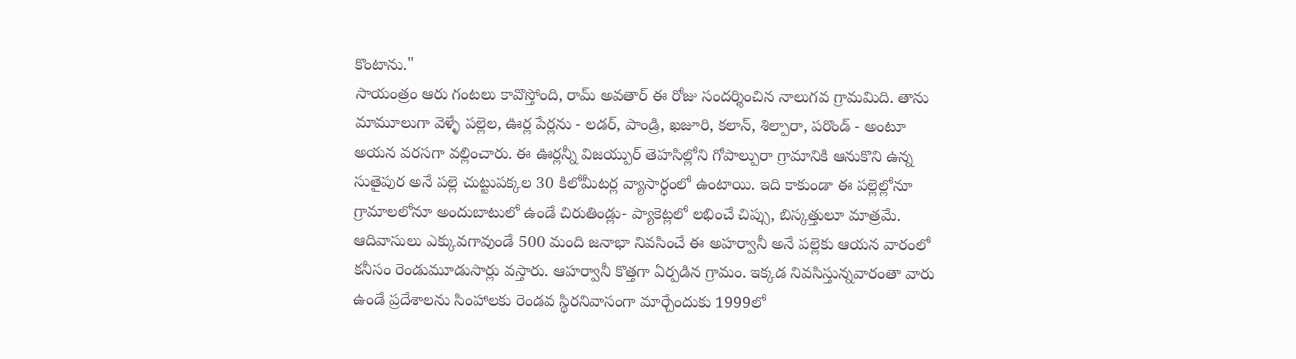కొంటాను."
సాయంత్రం ఆరు గంటలు కావొస్తోంది, రామ్ అవతార్ ఈ రోజు సందర్శించిన నాలుగవ గ్రామమిది. తాను మామూలుగా వెళ్ళే పల్లెల, ఊర్ల పేర్లను - లడర్, పాండ్రి, ఖజూరి, కలాన్, శిల్పారా, పరొండ్ - అంటూ అయన వరసగా వల్లించారు. ఈ ఊర్లన్నీ విజయ్పుర్ తెహసిల్లోని గోపాల్పురా గ్రామానికి ఆనుకొని ఉన్న సుతైపుర అనే పల్లె చుట్టుపక్కల 30 కిలోమీటర్ల వ్యాసార్ధంలో ఉంటాయి. ఇది కాకుండా ఈ పల్లెల్లోనూ గ్రామాలలోనూ అందుబాటులో ఉండే చిరుతిండ్లు- ప్యాకెట్లలో లభించే చిప్సు, బిస్కత్తులూ మాత్రమే.
ఆదివాసులు ఎక్కువగావుండే 500 మంది జనాభా నివసించే ఈ అహర్వానీ అనే పల్లెకు ఆయన వారంలో కనీసం రెండుమూడుసార్లు వస్తారు. ఆహర్వానీ కొత్తగా ఏర్పడిన గ్రామం. ఇక్కడ నివసిస్తున్నవారంతా వారు ఉండే ప్రదేశాలను సింహాలకు రెండవ స్థిరనివాసంగా మార్చేందుకు 1999లో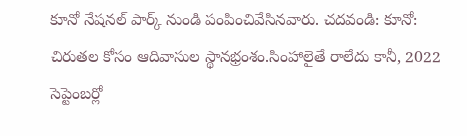కూనో నేషనల్ పార్క్ నుండి పంపించివేసినవారు. చదవండి: కూనో: చిరుతల కోసం ఆదివాసుల స్థానభ్రంశం.సింహాలైతే రాలేదు కానీ, 2022 సెప్టెంబర్లో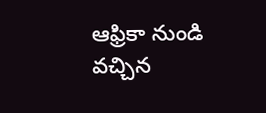ఆఫ్రికా నుండి వచ్చిన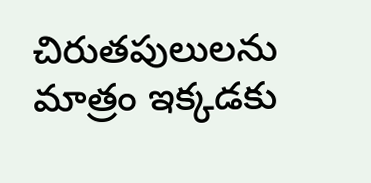చిరుతపులులను మాత్రం ఇక్కడకు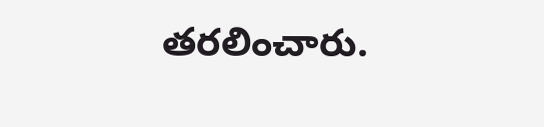తరలించారు.